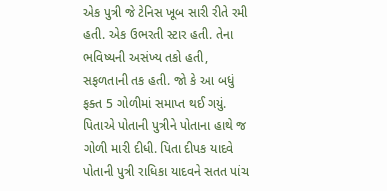એક પુત્રી જે ટેનિસ ખૂબ સારી રીતે રમી હતી. એક ઉભરતી સ્ટાર હતી. તેના ભવિષ્યની અસંખ્ય તકો હતી, સફળતાની તક હતી. જો કે આ બધું ફક્ત 5 ગોળીમાં સમાપ્ત થઈ ગયું. પિતાએ પોતાની પુત્રીને પોતાના હાથે જ ગોળી મારી દીધી. પિતા દીપક યાદવે પોતાની પુત્રી રાધિકા યાદવને સતત પાંચ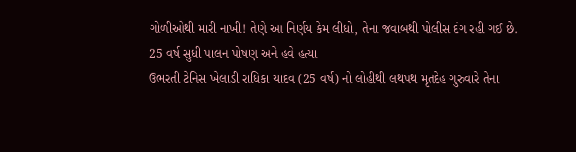ગોળીઓથી મારી નાખી! તેણે આ નિર્ણય કેમ લીધો, તેના જવાબથી પોલીસ દંગ રહી ગઈ છે.
25 વર્ષ સુધી પાલન પોષણ અને હવે હત્યા
ઉભરતી ટેનિસ ખેલાડી રાધિકા યાદવ (25 વર્ષ) નો લોહીથી લથપથ મૃતદેહ ગુરુવારે તેના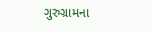ગુરુગ્રામના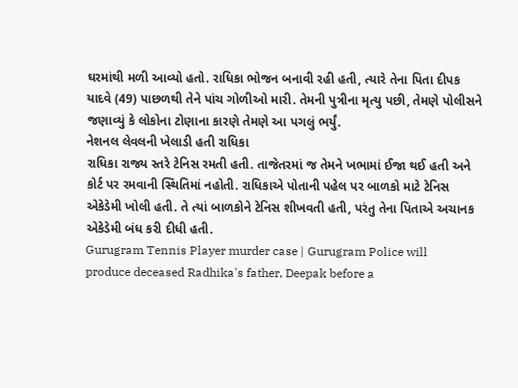ઘરમાંથી મળી આવ્યો હતો. રાધિકા ભોજન બનાવી રહી હતી, ત્યારે તેના પિતા દીપક યાદવે (49) પાછળથી તેને પાંચ ગોળીઓ મારી. તેમની પુત્રીના મૃત્યુ પછી, તેમણે પોલીસને જણાવ્યું કે લોકોના ટોણાના કારણે તેમણે આ પગલું ભર્યું.
નેશનલ લેવલની ખેલાડી હતી રાધિકા
રાધિકા રાજ્ય સ્તરે ટેનિસ રમતી હતી. તાજેતરમાં જ તેમને ખભામાં ઈજા થઈ હતી અને કોર્ટ પર રમવાની સ્થિતિમાં નહોતી. રાધિકાએ પોતાની પહેલ પર બાળકો માટે ટેનિસ એકેડેમી ખોલી હતી. તે ત્યાં બાળકોને ટેનિસ શીખવતી હતી, પરંતુ તેના પિતાએ અચાનક એકેડેમી બંધ કરી દીધી હતી.
Gurugram Tennis Player murder case | Gurugram Police will produce deceased Radhika's father, Deepak before a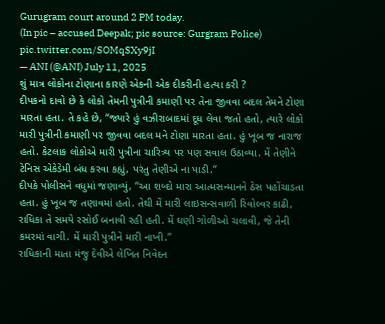Gurugram court around 2 PM today.
(In pic – accused Deepak; pic source: Gurgram Police) pic.twitter.com/SOMqSXy9jI
— ANI (@ANI) July 11, 2025
શું માત્ર લોકોના ટોણાના કારણે એકની એક દીકરીની હત્યા કરી ?
દીપકનો દાવો છે કે લોકો તેમની પુત્રીની કમાણી પર તેના જીવવા બદલ તેમને ટોણા મારતા હતા. તે કહે છે, “જ્યારે હું વઝીરાબાદમાં દૂધ લેવા જતો હતો, ત્યારે લોકો મારી પુત્રીની કમાણી પર જીવવા બદલ મને ટોણા મારતા હતા. હું ખૂબ જ નારાજ હતો. કેટલાક લોકોએ મારી પુત્રીના ચારિત્ર્ય પર પણ સવાલ ઉઠાવ્યા. મેં તેણીને ટેનિસ એકેડેમી બંધ કરવા કહ્યું, પરંતુ તેણીએ ના પાડી.”
દીપકે પોલીસને વધુમાં જણાવ્યું, “આ શબ્દો મારા આત્મસન્માનને ઠેસ પહોંચાડતા હતા. હું ખૂબ જ તણાવમાં હતો. તેથી મેં મારી લાઇસન્સવાળી રિવોલ્વર કાઢી, રાધિકા તે સમયે રસોઈ બનાવી રહી હતી. મેં ઘણી ગોળીઓ ચલાવી, જે તેની કમરમાં વાગી. મેં મારી પુત્રીને મારી નાખી.”
રાધિકાની માતા મંજુ દેવીએ લેખિત નિવેદન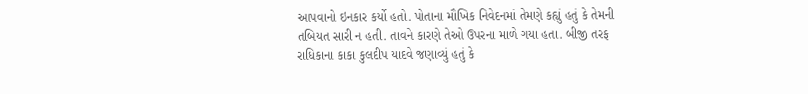આપવાનો ઇનકાર કર્યો હતો. પોતાના મૌખિક નિવેદનમાં તેમણે કહ્યું હતું કે તેમની તબિયત સારી ન હતી. તાવને કારણે તેઓ ઉપરના માળે ગયા હતા. બીજી તરફ રાધિકાના કાકા કુલદીપ યાદવે જણાવ્યું હતું કે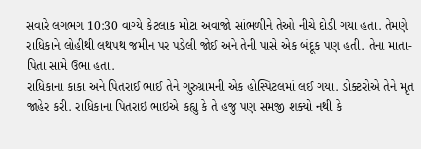સવારે લગભગ 10:30 વાગ્યે કેટલાક મોટા અવાજો સાંભળીને તેઓ નીચે દોડી ગયા હતા. તેમણે રાધિકાને લોહીથી લથપથ જમીન પર પડેલી જોઈ અને તેની પાસે એક બંદૂક પણ હતી. તેના માતા-પિતા સામે ઉભા હતા.
રાધિકાના કાકા અને પિતરાઈ ભાઈ તેને ગુરુગ્રામની એક હોસ્પિટલમાં લઈ ગયા. ડોક્ટરોએ તેને મૃત જાહેર કરી. રાધિકાના પિતરાઇ ભાઇએ કહ્યુ કે તે હજુ પણ સમજી શક્યો નથી કે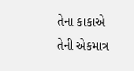તેના કાકાએ તેની એકમાત્ર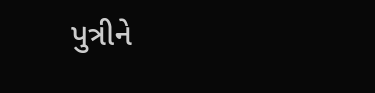પુત્રીને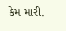કેમ મારી.